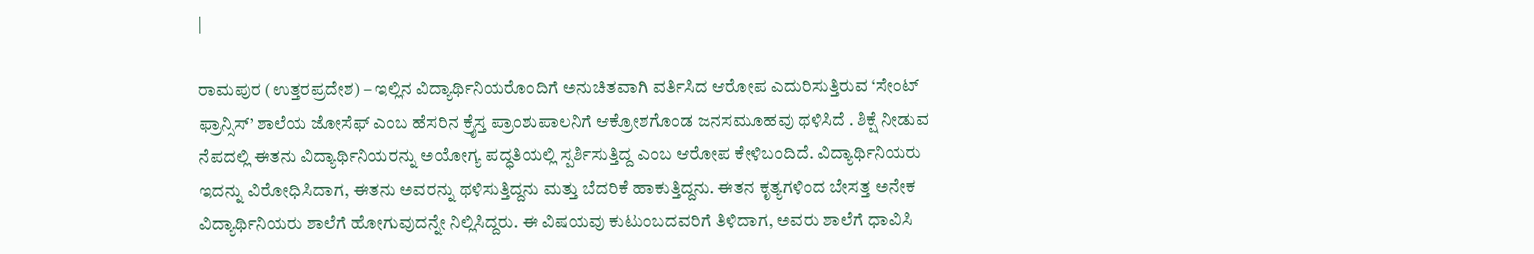|

ರಾಮಪುರ (ಉತ್ತರಪ್ರದೇಶ) – ಇಲ್ಲಿನ ವಿದ್ಯಾರ್ಥಿನಿಯರೊಂದಿಗೆ ಅನುಚಿತವಾಗಿ ವರ್ತಿಸಿದ ಆರೋಪ ಎದುರಿಸುತ್ತಿರುವ ‘ಸೇಂಟ್ ಫ್ರಾನ್ಸಿಸ್’ ಶಾಲೆಯ ಜೋಸೆಫ್ ಎಂಬ ಹೆಸರಿನ ಕ್ರೈಸ್ತ ಪ್ರಾಂಶುಪಾಲನಿಗೆ ಆಕ್ರೋಶಗೊಂಡ ಜನಸಮೂಹವು ಥಳಿಸಿದೆ . ಶಿಕ್ಷೆ ನೀಡುವ ನೆಪದಲ್ಲಿ ಈತನು ವಿದ್ಯಾರ್ಥಿನಿಯರನ್ನು ಅಯೋಗ್ಯ ಪದ್ಧತಿಯಲ್ಲಿ ಸ್ಪರ್ಶಿಸುತ್ತಿದ್ದ ಎಂಬ ಆರೋಪ ಕೇಳಿಬಂದಿದೆ. ವಿದ್ಯಾರ್ಥಿನಿಯರು ಇದನ್ನು ವಿರೋಧಿಸಿದಾಗ, ಈತನು ಅವರನ್ನು ಥಳಿಸುತ್ತಿದ್ದನು ಮತ್ತು ಬೆದರಿಕೆ ಹಾಕುತ್ತಿದ್ದನು. ಈತನ ಕೃತ್ಯಗಳಿಂದ ಬೇಸತ್ತ ಅನೇಕ ವಿದ್ಯಾರ್ಥಿನಿಯರು ಶಾಲೆಗೆ ಹೋಗುವುದನ್ನೇ ನಿಲ್ಲಿಸಿದ್ದರು. ಈ ವಿಷಯವು ಕುಟುಂಬದವರಿಗೆ ತಿಳಿದಾಗ, ಅವರು ಶಾಲೆಗೆ ಧಾವಿಸಿ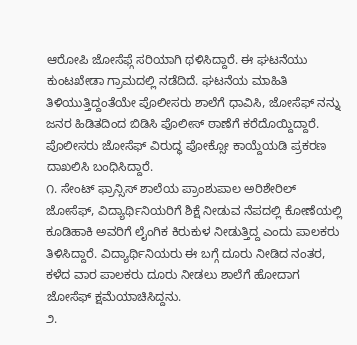ಆರೋಪಿ ಜೋಸೆಫ್ಗೆ ಸರಿಯಾಗಿ ಥಳಿಸಿದ್ದಾರೆ. ಈ ಘಟನೆಯು ಕುಂಟಖೇಡಾ ಗ್ರಾಮದಲ್ಲಿ ನಡೆದಿದೆ. ಘಟನೆಯ ಮಾಹಿತಿ ತಿಳಿಯುತ್ತಿದ್ದಂತೆಯೇ ಪೊಲೀಸರು ಶಾಲೆಗೆ ಧಾವಿಸಿ, ಜೋಸೆಫ್ ನನ್ನು ಜನರ ಹಿಡಿತದಿಂದ ಬಿಡಿಸಿ ಪೊಲೀಸ್ ಠಾಣೆಗೆ ಕರೆದೊಯ್ದಿದ್ದಾರೆ. ಪೊಲೀಸರು ಜೋಸೆಫ್ ವಿರುದ್ಧ ಪೋಕ್ಸೋ ಕಾಯ್ದೆಯಡಿ ಪ್ರಕರಣ ದಾಖಲಿಸಿ ಬಂಧಿಸಿದ್ದಾರೆ.
೧. ಸೇಂಟ್ ಫ್ರಾನ್ಸಿಸ್ ಶಾಲೆಯ ಪ್ರಾಂಶುಪಾಲ ಅರಿಶೇರಿಲ್ ಜೋಸೆಫ್, ವಿದ್ಯಾರ್ಥಿನಿಯರಿಗೆ ಶಿಕ್ಷೆ ನೀಡುವ ನೆಪದಲ್ಲಿ ಕೋಣೆಯಲ್ಲಿ ಕೂಡಿಹಾಕಿ ಅವರಿಗೆ ಲೈಂಗಿಕ ಕಿರುಕುಳ ನೀಡುತ್ತಿದ್ದ ಎಂದು ಪಾಲಕರು ತಿಳಿಸಿದ್ದಾರೆ. ವಿದ್ಯಾರ್ಥಿನಿಯರು ಈ ಬಗ್ಗೆ ದೂರು ನೀಡಿದ ನಂತರ, ಕಳೆದ ವಾರ ಪಾಲಕರು ದೂರು ನೀಡಲು ಶಾಲೆಗೆ ಹೋದಾಗ ಜೋಸೆಫ್ ಕ್ಷಮೆಯಾಚಿಸಿದ್ದನು.
೨.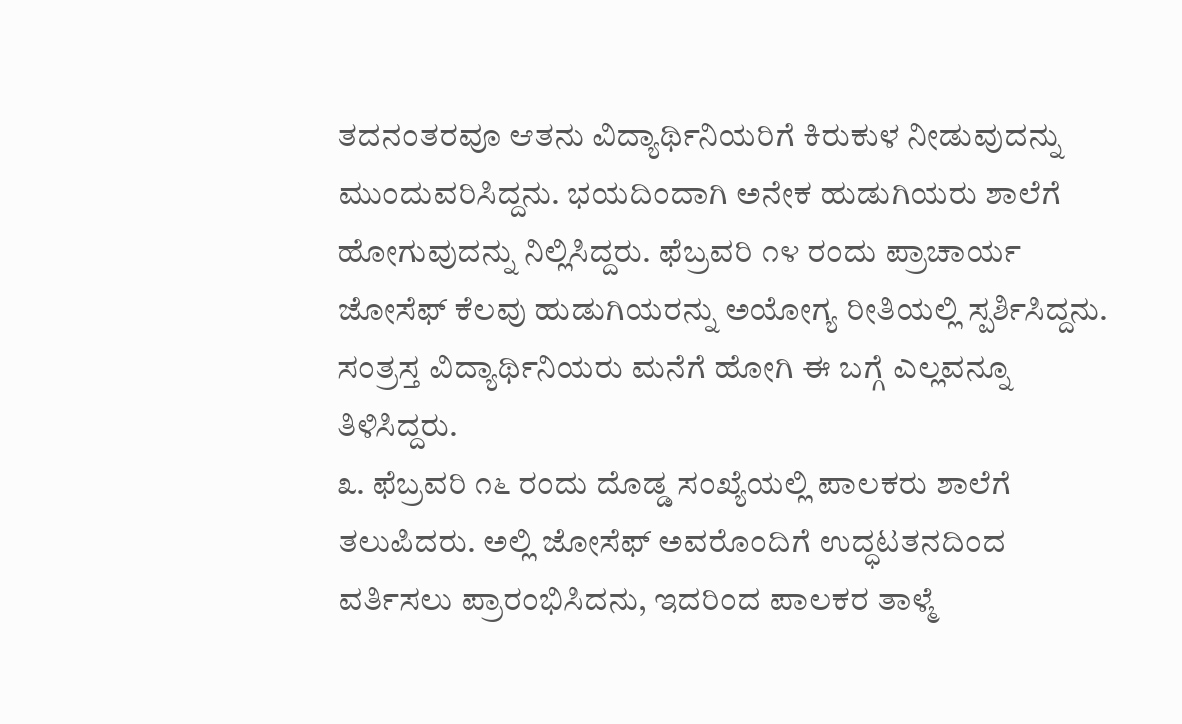ತದನಂತರವೂ ಆತನು ವಿದ್ಯಾರ್ಥಿನಿಯರಿಗೆ ಕಿರುಕುಳ ನೀಡುವುದನ್ನು ಮುಂದುವರಿಸಿದ್ದನು. ಭಯದಿಂದಾಗಿ ಅನೇಕ ಹುಡುಗಿಯರು ಶಾಲೆಗೆ ಹೋಗುವುದನ್ನು ನಿಲ್ಲಿಸಿದ್ದರು. ಫೆಬ್ರವರಿ ೧೪ ರಂದು ಪ್ರಾಚಾರ್ಯ ಜೋಸೆಫ್ ಕೆಲವು ಹುಡುಗಿಯರನ್ನು ಅಯೋಗ್ಯ ರೀತಿಯಲ್ಲಿ ಸ್ಪರ್ಶಿಸಿದ್ದನು. ಸಂತ್ರಸ್ತ ವಿದ್ಯಾರ್ಥಿನಿಯರು ಮನೆಗೆ ಹೋಗಿ ಈ ಬಗ್ಗೆ ಎಲ್ಲವನ್ನೂ ತಿಳಿಸಿದ್ದರು.
೩. ಫೆಬ್ರವರಿ ೧೬ ರಂದು ದೊಡ್ಡ ಸಂಖ್ಯೆಯಲ್ಲಿ ಪಾಲಕರು ಶಾಲೆಗೆ ತಲುಪಿದರು. ಅಲ್ಲಿ ಜೋಸೆಫ್ ಅವರೊಂದಿಗೆ ಉದ್ಧಟತನದಿಂದ ವರ್ತಿಸಲು ಪ್ರಾರಂಭಿಸಿದನು, ಇದರಿಂದ ಪಾಲಕರ ತಾಳ್ಮೆ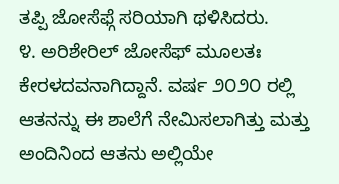ತಪ್ಪಿ ಜೋಸೆಫ್ಗೆ ಸರಿಯಾಗಿ ಥಳಿಸಿದರು.
೪. ಅರಿಶೇರಿಲ್ ಜೋಸೆಫ್ ಮೂಲತಃ ಕೇರಳದವನಾಗಿದ್ದಾನೆ. ವರ್ಷ ೨೦೨೦ ರಲ್ಲಿ ಆತನನ್ನು ಈ ಶಾಲೆಗೆ ನೇಮಿಸಲಾಗಿತ್ತು ಮತ್ತು ಅಂದಿನಿಂದ ಆತನು ಅಲ್ಲಿಯೇ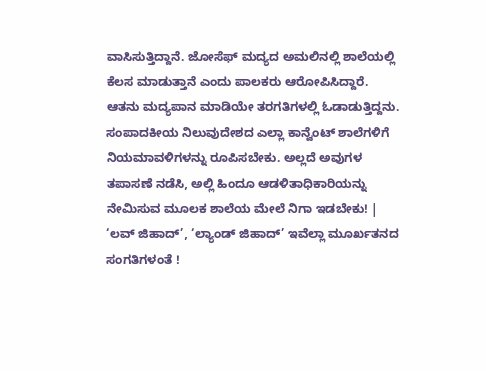ವಾಸಿಸುತ್ತಿದ್ದಾನೆ. ಜೋಸೆಫ್ ಮದ್ಯದ ಅಮಲಿನಲ್ಲಿ ಶಾಲೆಯಲ್ಲಿ ಕೆಲಸ ಮಾಡುತ್ತಾನೆ ಎಂದು ಪಾಲಕರು ಆರೋಪಿಸಿದ್ದಾರೆ. ಆತನು ಮದ್ಯಪಾನ ಮಾಡಿಯೇ ತರಗತಿಗಳಲ್ಲಿ ಓಡಾಡುತ್ತಿದ್ದನು.
ಸಂಪಾದಕೀಯ ನಿಲುವುದೇಶದ ಎಲ್ಲಾ ಕಾನ್ವೆಂಟ್ ಶಾಲೆಗಳಿಗೆ ನಿಯಮಾವಳಿಗಳನ್ನು ರೂಪಿಸಬೇಕು. ಅಲ್ಲದೆ ಅವುಗಳ ತಪಾಸಣೆ ನಡೆಸಿ, ಅಲ್ಲಿ ಹಿಂದೂ ಆಡಳಿತಾಧಿಕಾರಿಯನ್ನು ನೇಮಿಸುವ ಮೂಲಕ ಶಾಲೆಯ ಮೇಲೆ ನಿಗಾ ಇಡಬೇಕು! |
‘ಲವ್ ಜಿಹಾದ್’, ‘ಲ್ಯಾಂಡ್ ಜಿಹಾದ್’ ಇವೆಲ್ಲಾ ಮೂರ್ಖತನದ ಸಂಗತಿಗಳಂತೆ !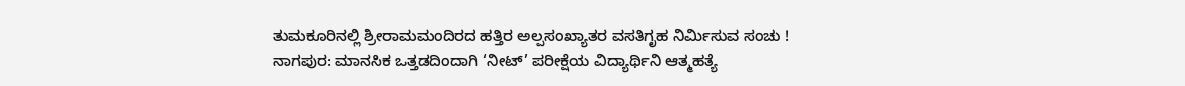ತುಮಕೂರಿನಲ್ಲಿ ಶ್ರೀರಾಮಮಂದಿರದ ಹತ್ತಿರ ಅಲ್ಪಸಂಖ್ಯಾತರ ವಸತಿಗೃಹ ನಿರ್ಮಿಸುವ ಸಂಚು !
ನಾಗಪುರ: ಮಾನಸಿಕ ಒತ್ತಡದಿಂದಾಗಿ ‘ನೀಟ್’ ಪರೀಕ್ಷೆಯ ವಿದ್ಯಾರ್ಥಿನಿ ಆತ್ಮಹತ್ಯೆ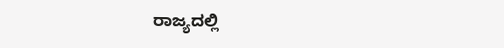ರಾಜ್ಯದಲ್ಲಿ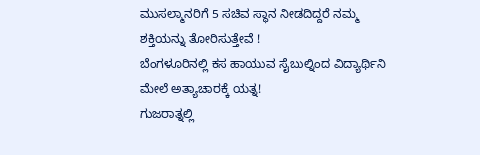ಮುಸಲ್ಮಾನರಿಗೆ 5 ಸಚಿವ ಸ್ಥಾನ ನೀಡದಿದ್ದರೆ ನಮ್ಮ ಶಕ್ತಿಯನ್ನು ತೋರಿಸುತ್ತೇವೆ !
ಬೆಂಗಳೂರಿನಲ್ಲಿ ಕಸ ಹಾಯುವ ಸೈಬುಲ್ನಿಂದ ವಿದ್ಯಾರ್ಥಿನಿ ಮೇಲೆ ಅತ್ಯಾಚಾರಕ್ಕೆ ಯತ್ನ!
ಗುಜರಾತ್ನಲ್ಲಿ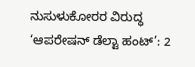ನುಸುಳುಕೋರರ ವಿರುದ್ಧ ‘ಆಪರೇಷನ್ ಡೆಲ್ಟಾ ಹಂಟ್’: 2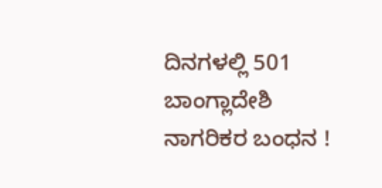ದಿನಗಳಲ್ಲಿ 501 ಬಾಂಗ್ಲಾದೇಶಿ ನಾಗರಿಕರ ಬಂಧನ !